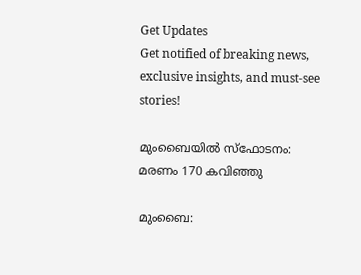Get Updates
Get notified of breaking news, exclusive insights, and must-see stories!

മുംബൈയില്‍ സ്ഫോടനം: മരണം 170 കവിഞ്ഞു

മുംബൈ: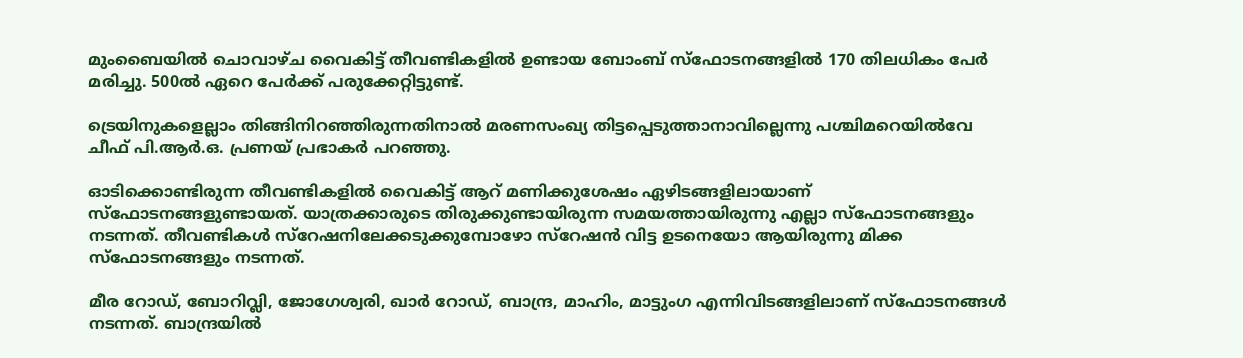മുംബൈയില്‍ ചൊവാഴ്ച വൈകിട്ട് തീവണ്ടികളില്‍ ഉണ്ടായ ബോംബ് സ്ഫോടനങ്ങളില്‍ 170 തിലധികം പേര്‍ മരിച്ചു. 500ല്‍ ഏറെ പേര്‍ക്ക് പരുക്കേറ്റിട്ടുണ്ട്.

ട്രെയിനുകളെല്ലാം തിങ്ങിനിറഞ്ഞിരുന്നതിനാല്‍ മരണസംഖ്യ തിട്ടപ്പെടുത്താനാവില്ലെന്നു പശ്ചിമറെയില്‍വേ ചീഫ് പി.ആര്‍.ഒ. പ്രണയ് പ്രഭാകര്‍ പറഞ്ഞു.

ഓടിക്കൊണ്ടിരുന്ന തീവണ്ടികളില്‍ വൈകിട്ട് ആറ് മണിക്കുശേഷം ഏഴിടങ്ങളിലായാണ് സ്ഫോടനങ്ങളുണ്ടായത്. യാത്രക്കാരുടെ തിരുക്കുണ്ടായിരുന്ന സമയത്തായിരുന്നു എല്ലാ സ്ഫോടനങ്ങളും നടന്നത്. തീവണ്ടികള്‍ സ്റേഷനിലേക്കടുക്കുമ്പോഴോ സ്റേഷന്‍ വിട്ട ഉടനെയോ ആയിരുന്നു മിക്ക സ്ഫോടനങ്ങളും നടന്നത്.

മീര റോഡ്, ബോറിവ്ലി, ജോഗേശ്വരി, ഖാര്‍ റോഡ്, ബാന്ദ്ര, മാഹിം, മാട്ടുംഗ എന്നിവിടങ്ങളിലാണ് സ്ഫോടനങ്ങള്‍ നടന്നത്. ബാന്ദ്രയില്‍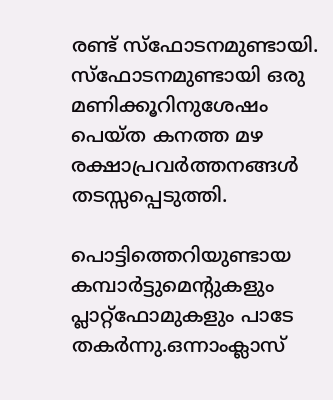രണ്ട് സ്ഫോടനമുണ്ടായി. സ്ഫോടനമുണ്ടായി ഒരു മണിക്കൂറിനുശേഷം പെയ്ത കനത്ത മഴ രക്ഷാപ്രവര്‍ത്തനങ്ങള്‍ തടസ്സപ്പെടുത്തി.

പൊട്ടിത്തെറിയുണ്ടായ കമ്പാര്‍ട്ടുമെന്റുകളും പ്ലാറ്റ്ഫോമുകളും പാടേ തകര്‍ന്നു.ഒന്നാംക്ലാസ്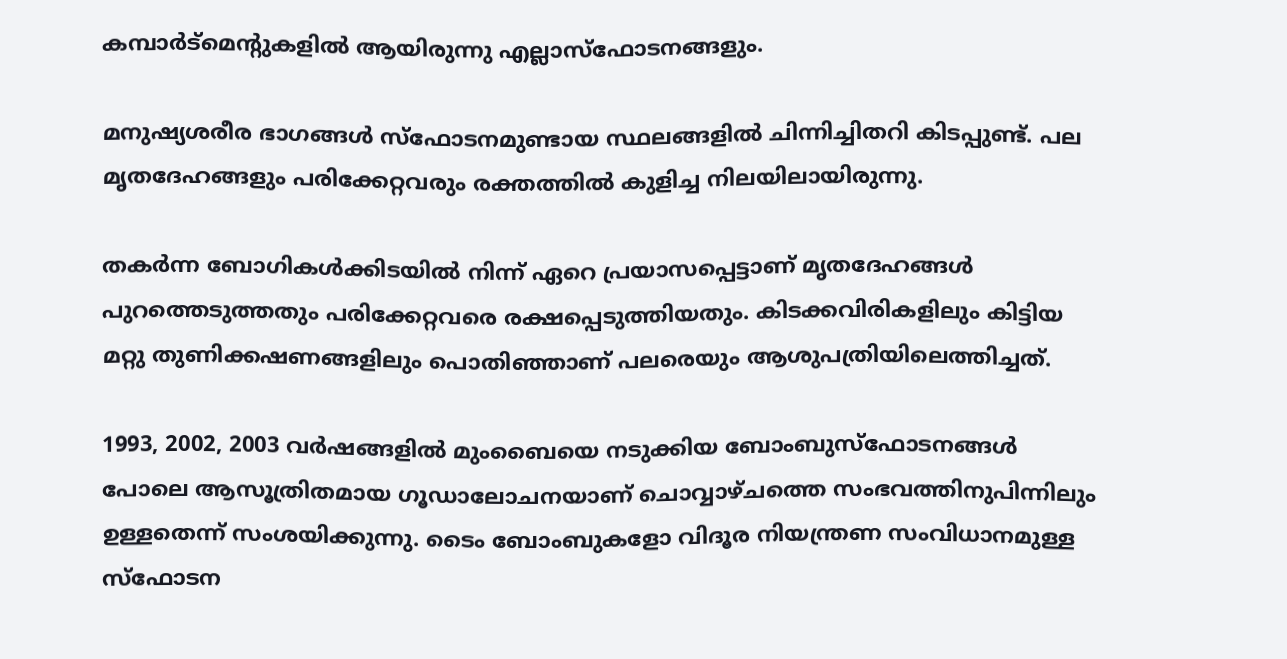കമ്പാര്‍ട്മെന്റുകളില്‍ ആയിരുന്നു എല്ലാസ്ഫോടനങ്ങളും.

മനുഷ്യശരീര ഭാഗങ്ങള്‍ സ്ഫോടനമുണ്ടായ സ്ഥലങ്ങളില്‍ ചിന്നിച്ചിതറി കിടപ്പുണ്ട്. പല മൃതദേഹങ്ങളും പരിക്കേറ്റവരും രക്തത്തില്‍ കുളിച്ച നിലയിലായിരുന്നു.

തകര്‍ന്ന ബോഗികള്‍ക്കിടയില്‍ നിന്ന് ഏറെ പ്രയാസപ്പെട്ടാണ് മൃതദേഹങ്ങള്‍ പുറത്തെടുത്തതും പരിക്കേറ്റവരെ രക്ഷപ്പെടുത്തിയതും. കിടക്കവിരികളിലും കിട്ടിയ മറ്റു തുണിക്കഷണങ്ങളിലും പൊതിഞ്ഞാണ് പലരെയും ആശുപത്രിയിലെത്തിച്ചത്.

1993, 2002, 2003 വര്‍ഷങ്ങളില്‍ മുംബൈയെ നടുക്കിയ ബോംബുസ്ഫോടനങ്ങള്‍ പോലെ ആസൂത്രിതമായ ഗൂഡാലോചനയാണ് ചൊവ്വാഴ്ചത്തെ സംഭവത്തിനുപിന്നിലും ഉള്ളതെന്ന് സംശയിക്കുന്നു. ടൈം ബോംബുകളോ വിദൂര നിയന്ത്രണ സംവിധാനമുള്ള സ്ഫോടന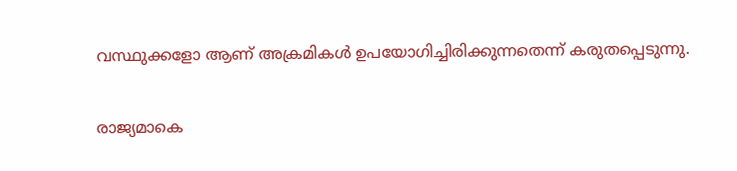വസ്ഥുക്കളോ ആണ് അക്രമികള്‍ ഉപയോഗിച്ചിരിക്കുന്നതെന്ന് കരുതപ്പെടുന്നു.

രാജ്യമാകെ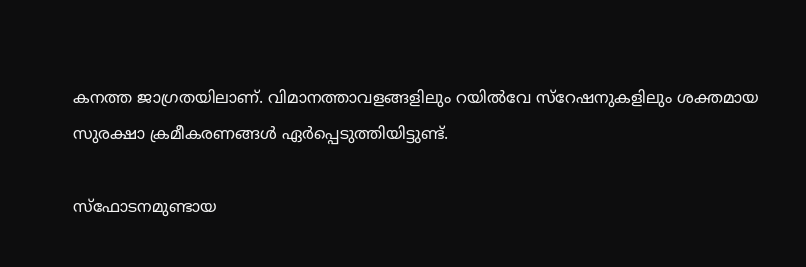കനത്ത ജാഗ്രതയിലാണ്. വിമാനത്താവളങ്ങളിലും റയില്‍വേ സ്റേഷനുകളിലും ശക്തമായ സുരക്ഷാ ക്രമീകരണങ്ങള്‍ ഏര്‍പ്പെടുത്തിയിട്ടുണ്ട്.

സ്ഫോടനമുണ്ടായ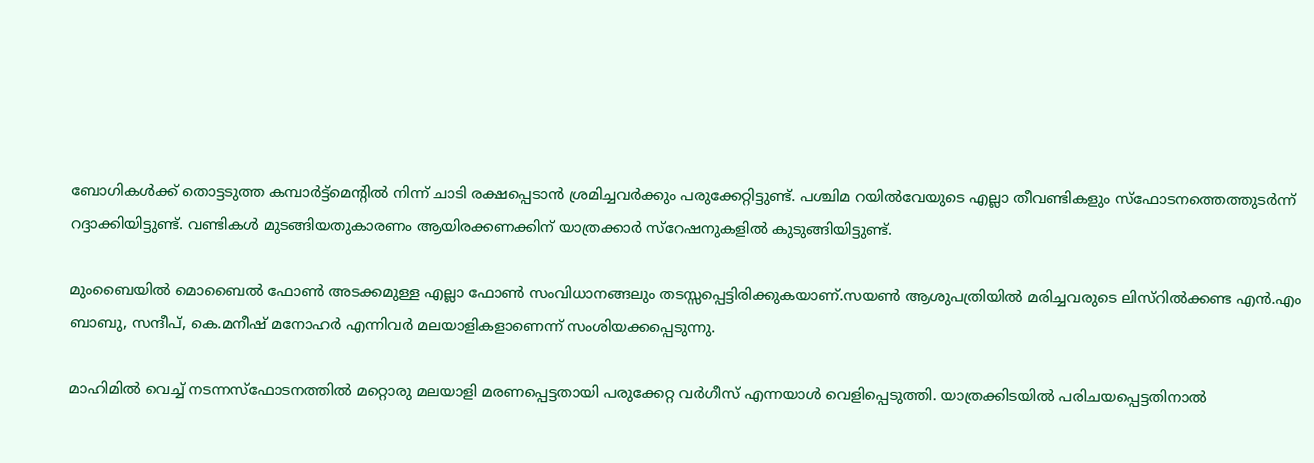ബോഗികള്‍ക്ക് തൊട്ടടുത്ത കമ്പാര്‍ട്ട്മെന്റില്‍ നിന്ന് ചാടി രക്ഷപ്പെടാന്‍ ശ്രമിച്ചവര്‍ക്കും പരുക്കേറ്റിട്ടുണ്ട്. പശ്ചിമ റയില്‍വേയുടെ എല്ലാ തീവണ്ടികളും സ്ഫോടനത്തെത്തുടര്‍ന്ന് റദ്ദാക്കിയിട്ടുണ്ട്. വണ്ടികള്‍ മുടങ്ങിയതുകാരണം ആയിരക്കണക്കിന് യാത്രക്കാര്‍ സ്റേഷനുകളില്‍ കുടുങ്ങിയിട്ടുണ്ട്.

മുംബൈയില്‍ മൊബൈല്‍ ഫോണ്‍ അടക്കമുള്ള എല്ലാ ഫോണ്‍ സംവിധാനങ്ങലും തടസ്സപ്പെട്ടിരിക്കുകയാണ്.സയണ്‍ ആശുപത്രിയില്‍ മരിച്ചവരുടെ ലിസ്റില്‍ക്കണ്ട എന്‍.എം ബാബു, സന്ദീപ്, കെ.മനീഷ് മനോഹര്‍ എന്നിവര്‍ മലയാളികളാണെന്ന് സംശിയക്കപ്പെടുന്നു.

മാഹിമില്‍ വെച്ച് നടന്നസ്ഫോടനത്തില്‍ മറ്റൊരു മലയാളി മരണപ്പെട്ടതായി പരുക്കേറ്റ വര്‍ഗീസ് എന്നയാള്‍ വെളിപ്പെടുത്തി. യാത്രക്കിടയില്‍ പരിചയപ്പെട്ടതിനാല്‍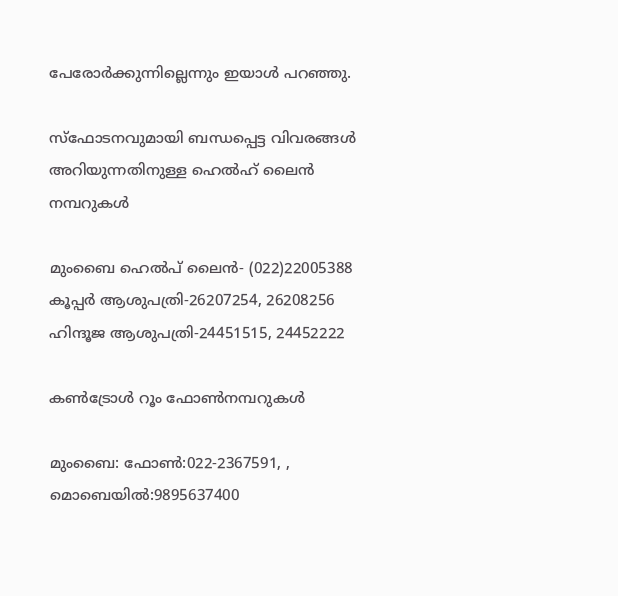പേരോര്‍ക്കുന്നില്ലെന്നും ഇയാള്‍ പറഞ്ഞു.

സ്ഫോടനവുമായി ബന്ധപ്പെട്ട വിവരങ്ങള്‍ അറിയുന്നതിനുള്ള ഹെല്‍ഹ് ലൈന്‍ നമ്പറുകള്‍

മുംബൈ ഹെല്‍പ് ലൈന്‍- (022)22005388
കൂപ്പര്‍ ആശുപത്രി-26207254, 26208256
ഹിന്ദൂജ ആശുപത്രി-24451515, 24452222

കണ്‍ട്രോള്‍ റൂം ഫോണ്‍നമ്പറുകള്‍

മുംബൈ: ഫോണ്‍:022-2367591, , മൊബെയില്‍:9895637400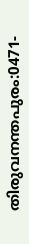തിരുവനന്തപുരം:0471-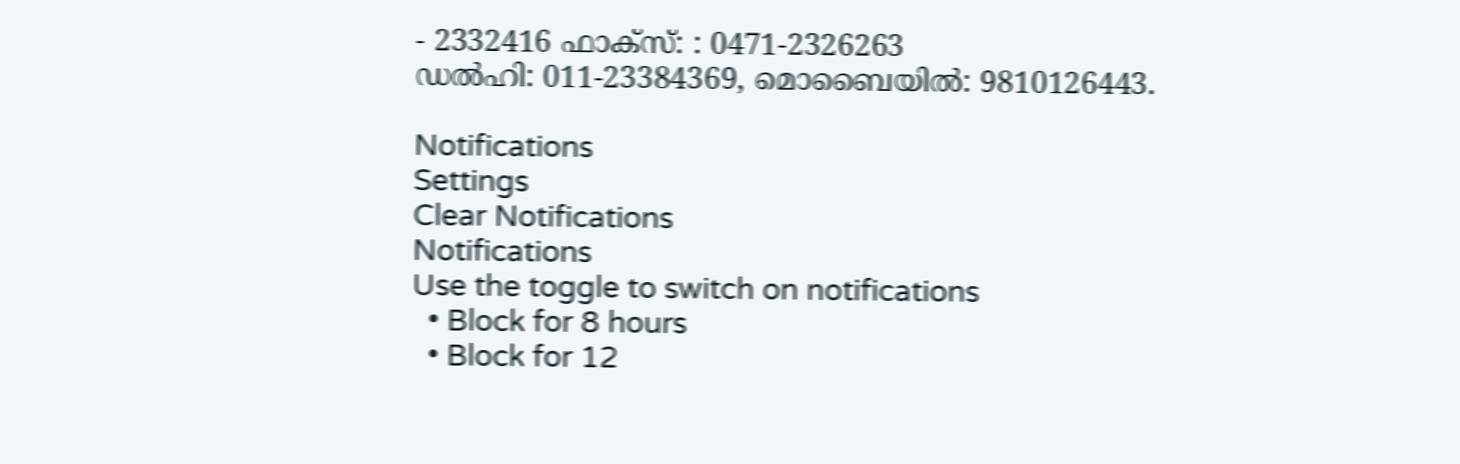- 2332416 ഫാക്സ്: : 0471-2326263
ഡല്‍ഹി: 011-23384369, മൊബൈയില്‍: 9810126443.

Notifications
Settings
Clear Notifications
Notifications
Use the toggle to switch on notifications
  • Block for 8 hours
  • Block for 12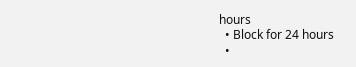hours
  • Block for 24 hours
  •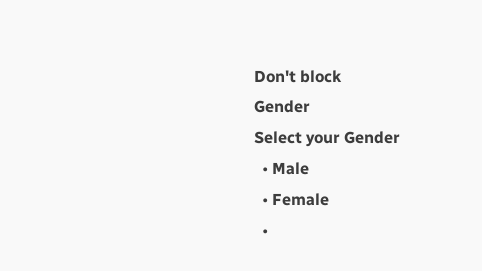Don't block
Gender
Select your Gender
  • Male
  • Female
  •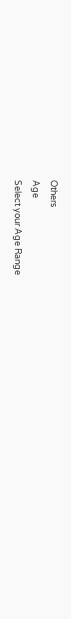Others
Age
Select your Age Range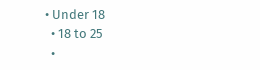• Under 18
  • 18 to 25
  •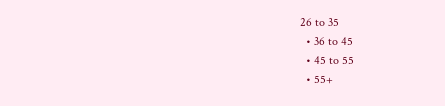26 to 35
  • 36 to 45
  • 45 to 55
  • 55+